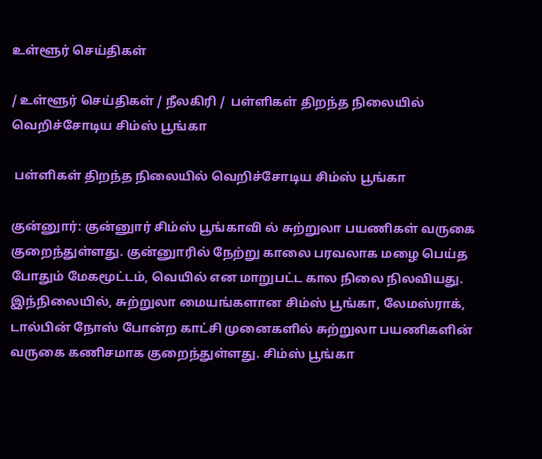உள்ளூர் செய்திகள்

/ உள்ளூர் செய்திகள் / நீலகிரி /  பள்ளிகள் திறந்த நிலையில் வெறிச்சோடிய சிம்ஸ் பூங்கா

 பள்ளிகள் திறந்த நிலையில் வெறிச்சோடிய சிம்ஸ் பூங்கா

குன்னுார்: குன்னுார் சிம்ஸ் பூங்காவி ல் சுற்றுலா பயணிகள் வருகை குறைந்துள்ளது. குன்னுாரில் நேற்று காலை பரவலாக மழை பெய்த போதும் மேகமூட்டம், வெயில் என மாறுபட்ட கால நிலை நிலவியது. இந்நிலையில், சுற்றுலா மையங்களான சிம்ஸ் பூங்கா, லேமஸ்ராக், டால்பின் நோஸ் போன்ற காட்சி முனைகளில் சுற்றுலா பயணிகளின் வருகை கணிசமாக குறைந்துள்ளது. சிம்ஸ் பூங்கா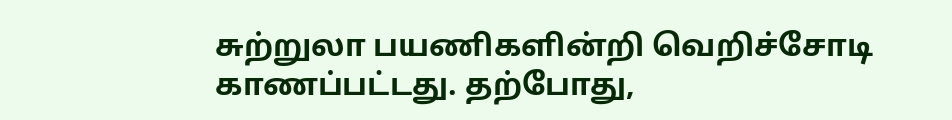சுற்றுலா பயணிகளின்றி வெறிச்சோடி காணப்பட்டது. தற்போது,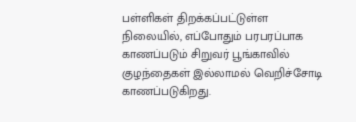பள்ளிகள் திறக்கப்பட்டுள்ள நிலையில், எப்போதும் பரபரப்பாக காணப்படும் சிறுவர் பூங்காவில் குழந்தைகள் இல்லாமல் வெறிச்சோடி காணப்படுகிறது.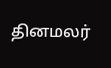தினமலர்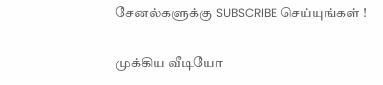சேனல்களுக்கு SUBSCRIBE செய்யுங்கள் !

முக்கிய வீடியோ